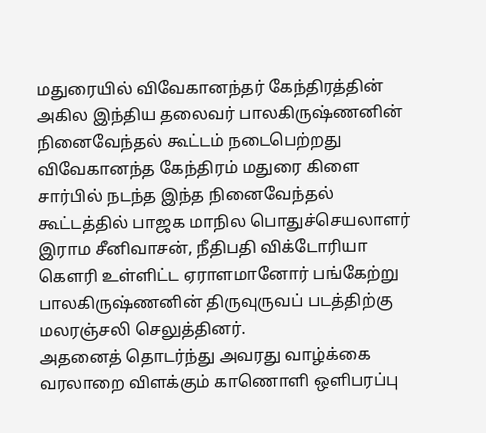மதுரையில் விவேகானந்தர் கேந்திரத்தின் அகில இந்திய தலைவர் பாலகிருஷ்ணனின் நினைவேந்தல் கூட்டம் நடைபெற்றது
விவேகானந்த கேந்திரம் மதுரை கிளை சார்பில் நடந்த இந்த நினைவேந்தல் கூட்டத்தில் பாஜக மாநில பொதுச்செயலாளர் இராம சீனிவாசன், நீதிபதி விக்டோரியா கௌரி உள்ளிட்ட ஏராளமானோர் பங்கேற்று பாலகிருஷ்ணனின் திருவுருவப் படத்திற்கு மலரஞ்சலி செலுத்தினர்.
அதனைத் தொடர்ந்து அவரது வாழ்க்கை வரலாறை விளக்கும் காணொளி ஒளிபரப்பு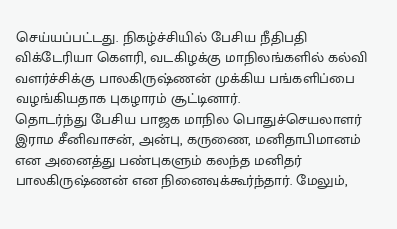செய்யப்பட்டது. நிகழ்ச்சியில் பேசிய நீதிபதி விக்டேரியா கௌரி, வடகிழக்கு மாநிலங்களில் கல்வி வளர்ச்சிக்கு பாலகிருஷ்ணன் முக்கிய பங்களிப்பை வழங்கியதாக புகழாரம் சூட்டினார்.
தொடர்ந்து பேசிய பாஜக மாநில பொதுச்செயலாளர் இராம சீனிவாசன், அன்பு, கருணை, மனிதாபிமானம் என அனைத்து பண்புகளும் கலந்த மனிதர் பாலகிருஷ்ணன் என நினைவுக்கூர்ந்தார். மேலும்,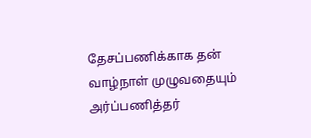தேசப்பணிக்காக தன் வாழ்நாள் முழுவதையும் அர்ப்பணித்தர்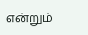என்றும்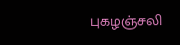புகழஞ்சலி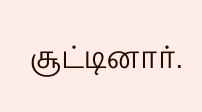சூட்டினார்.